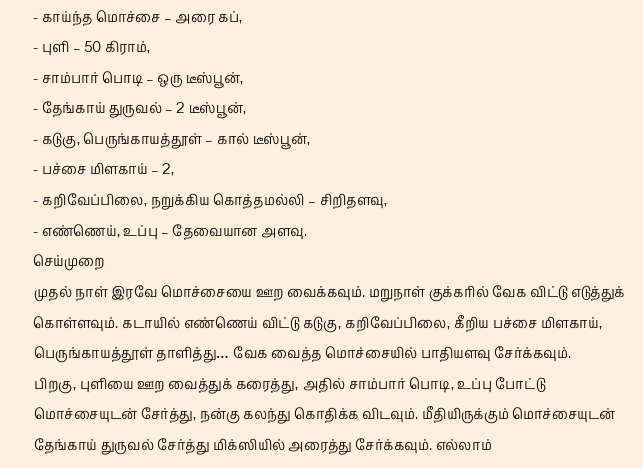- காய்ந்த மொச்சை – அரை கப்,
- புளி – 50 கிராம்,
- சாம்பார் பொடி – ஒரு டீஸ்பூன்,
- தேங்காய் துருவல் – 2 டீஸ்பூன்,
- கடுகு, பெருங்காயத்தூள் – கால் டீஸ்பூன்,
- பச்சை மிளகாய் – 2,
- கறிவேப்பிலை, நறுக்கிய கொத்தமல்லி – சிறிதளவு,
- எண்ணெய், உப்பு – தேவையான அளவு.
செய்முறை
முதல் நாள் இரவே மொச்சையை ஊற வைக்கவும். மறுநாள் குக்கரில் வேக விட்டு எடுத்துக் கொள்ளவும். கடாயில் எண்ணெய் விட்டு கடுகு, கறிவேப்பிலை, கீறிய பச்சை மிளகாய், பெருங்காயத்தூள் தாளித்து… வேக வைத்த மொச்சையில் பாதியளவு சேர்க்கவும்.
பிறகு, புளியை ஊற வைத்துக் கரைத்து, அதில் சாம்பார் பொடி, உப்பு போட்டு மொச்சையுடன் சேர்த்து, நன்கு கலந்து கொதிக்க விடவும். மீதியிருக்கும் மொச்சையுடன் தேங்காய் துருவல் சேர்த்து மிக்ஸியில் அரைத்து சேர்க்கவும். எல்லாம்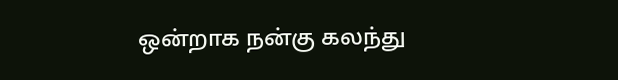ஒன்றாக நன்கு கலந்து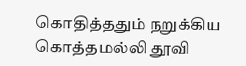கொதித்ததும் நறுக்கிய கொத்தமல்லி தூவி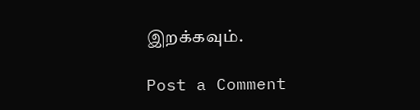இறக்கவும்.

Post a Comment